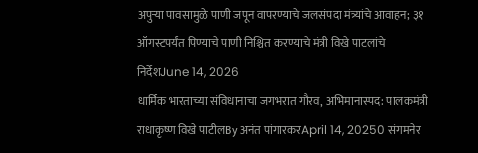अपुऱ्या पावसामुळे पाणी जपून वापरण्याचे जलसंपदा मंत्र्यांचे आवाहन; ३१ ऑगस्टपर्यंत पिण्याचे पाणी निश्चित करण्याचे मंत्री विखे पाटलांचे निर्देशJune 14, 2026
धार्मिक भारताच्या संविधानाचा जगभरात गौरव, अभिमानास्पद: पालकमंत्री राधाकृष्ण विखे पाटीलBy अनंत पांगारकरApril 14, 20250 संगमनेर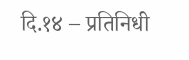दि.१४ – प्रतिनिधी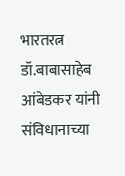भारतरत्न डॉ.बाबासाहेब आंबेडकर यांनी संविधानाच्या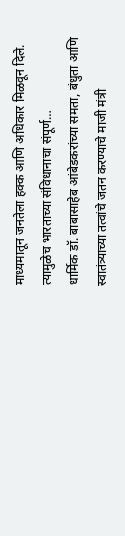माध्यमातून जनतेला हक्क आणि अधिकार मिळवून दिले. त्यामुळेच भारताच्या संविधानाचा संपूर्ण…
धार्मिक डॉ. बाबासाहेब आंबेडकरांच्या समता, बंधुता आणि स्वातंत्र्याच्या तत्वांचे जतन करण्याचे माजी मंत्री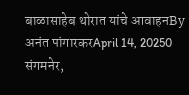बाळासाहेब थोरात यांचे आवाहनBy अनंत पांगारकरApril 14, 20250 संगमनेर,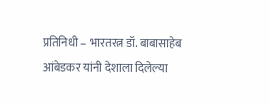प्रतिनिधी – भारतरत्न डॉ. बाबासाहेब आंबेडकर यांनी देशाला दिलेल्या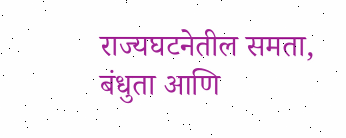राज्यघटनेतील समता, बंधुता आणि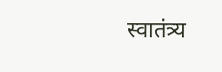स्वातंत्र्य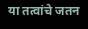या तत्वांचे जतन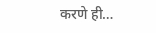करणे ही…